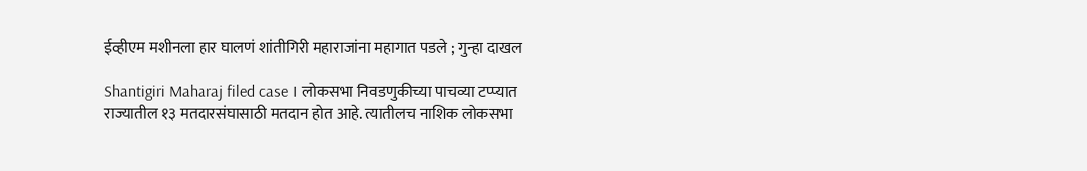ईव्हीएम मशीनला हार घालणं शांतीगिरी महाराजांना महागात पडले ; गुन्हा दाखल

Shantigiri Maharaj filed case । लोकसभा निवडणुकीच्या पाचव्या टप्प्यात राज्यातील १३ मतदारसंघासाठी मतदान होत आहे. त्यातीलच नाशिक लोकसभा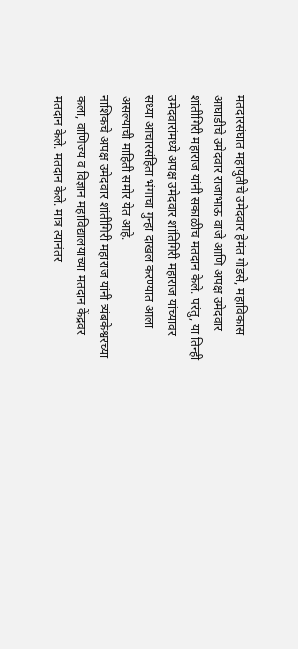मतदारसंघात महायुतीचे उमेदवार हेमंत गोडसे, महाविकास आघाडीचे उमेदवार राजाभाऊ वाजे आणि अपक्ष उमेदवार शांतीगिरी महाराज यांनी सकाळीच मतदान केले. परंतु, या तिन्ही उमेदवारांमध्ये अपक्ष उमेदवार शांतिगिरी महाराज यांच्यावर सध्या आचारसंहिता भंगाचा गुन्हा दाखल करण्यात आला असल्याची माहिती समोर येत आहे.
नाशिकचे अपक्ष उमेदवार शांतीगिरी महाराज यांनी त्र्यंबकेश्वरच्या कला, वाणिज्य व विज्ञान महाविद्यालयाच्या मतदान केंद्रवर मतदान केले. मतदान केले. मात्र त्यानंतर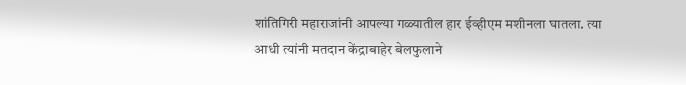शांतिगिरी महाराजांनी आपल्या गळ्यातील हार ईव्हीएम मशीनला घातला. त्या आधी त्यांनी मतदान केंद्राबाहेर बेलफुलाने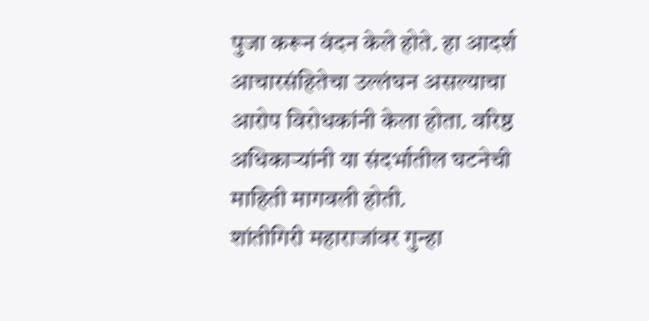पुजा करून वंदन केले होते. हा आदर्श आचारसंहितेचा उल्लंघन असल्याचा आरोप विरोधकांनी केला होता. वरिष्ठ अधिकाऱ्यांनी या संदर्भातील घटनेची माहिती मागवली होती.
शांतीगिरी महाराजांवर गुन्हा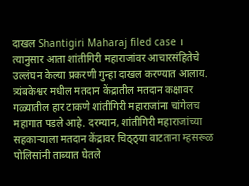दाखल Shantigiri Maharaj filed case ।
त्यानुसार आता शांतीगिरी महाराजांवर आचारसंहितेचे उल्लंघन केल्या प्रकरणी गुन्हा दाखल करण्यात आलाय. त्र्यंबकेश्वर मधील मतदान केंद्रातील मतदान कक्षावर गळ्यातील हार टाकणे शांतीगिरी महाराजांना चांगेलच महागात पडले आहे. दरम्यान, शांतीगिरी महाराजांच्या सहकाऱ्याला मतदान केंद्रावर चिठ्ठ्या वाटताना म्हसरूळ पोलिसांनी ताब्यात घेतले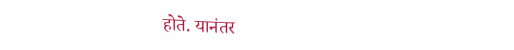होते. यानंतर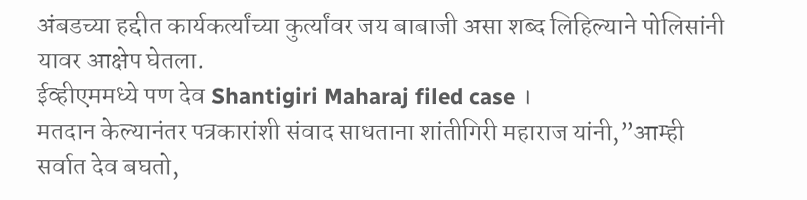अंबडच्या हद्दीत कार्यकर्त्यांच्या कुर्त्यांवर जय बाबाजी असा शब्द लिहिल्याने पोलिसांनी यावर आक्षेप घेतला.
ईव्हीएममध्ये पण देव Shantigiri Maharaj filed case ।
मतदान केल्यानंतर पत्रकारांशी संवाद साधताना शांतीगिरी महाराज यांनी,”आम्ही सर्वात देव बघतो,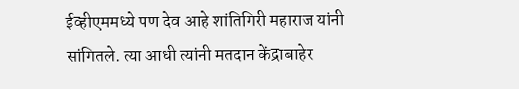ईव्हीएममध्ये पण देव आहे शांतिगिरी महाराज यांनी सांगितले. त्या आधी त्यांनी मतदान केंद्राबाहेर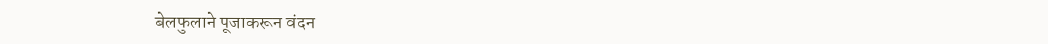बेलफुलाने पूजाकरून वंदन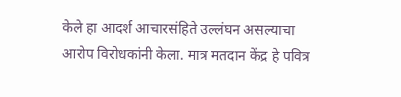केले हा आदर्श आचारसंहिते उल्लंघन असल्याचा आरोप विरोधकांनी केला. मात्र मतदान केंद्र हे पवित्र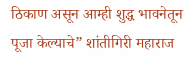ठिकाण असून आम्ही शुद्ध भावनेतून पूजा केल्याचे” शांतीगिरी महाराज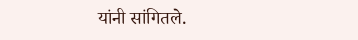यांनी सांगितले.